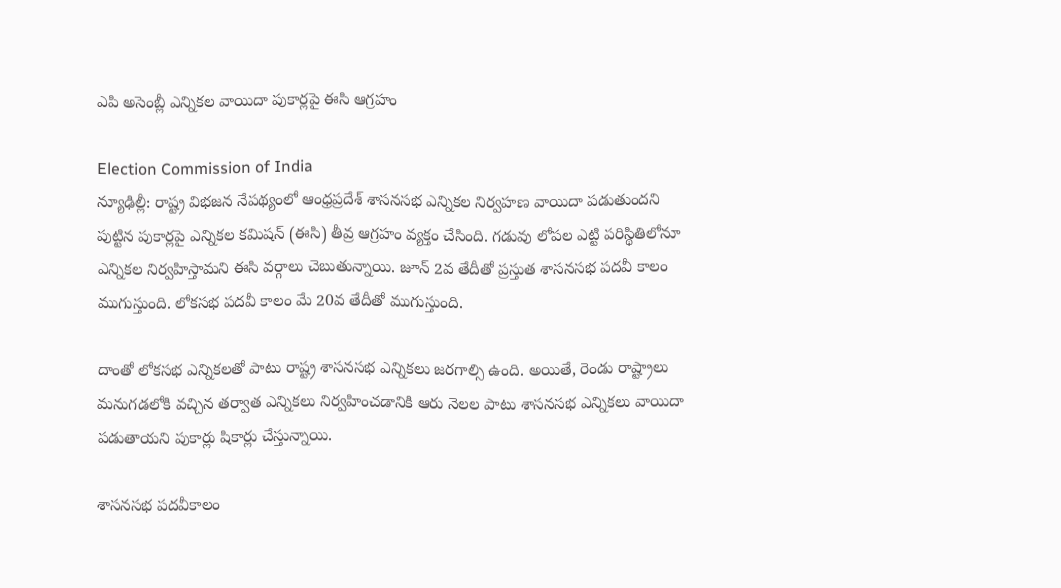ఎపి అసెంబ్లీ ఎన్నికల వాయిదా పుకార్లపై ఈసి ఆగ్రహం

Election Commission of India
న్యూఢిల్లీ: రాష్ట్ర విభజన నేపథ్యంలో ఆంధ్రప్రదేశ్ శాసనసభ ఎన్నికల నిర్వహణ వాయిదా పడుతుందని పుట్టిన పుకార్లపై ఎన్నికల కమిషన్ (ఈసి) తీవ్ర ఆగ్రహం వ్యక్తం చేసింది. గడువు లోపల ఎట్టి పరిస్థితిలోనూ ఎన్నికల నిర్వహిస్తామని ఈసి వర్గాలు చెబుతున్నాయి. జూన్ 2వ తేదీతో ప్రస్తుత శాసనసభ పదవీ కాలం ముగుస్తుంది. లోకసభ పదవీ కాలం మే 20వ తేదీతో ముగుస్తుంది.

దాంతో లోకసభ ఎన్నికలతో పాటు రాష్ట్ర శాసనసభ ఎన్నికలు జరగాల్సి ఉంది. అయితే, రెండు రాష్ట్రాలు మనుగడలోకి వచ్చిన తర్వాత ఎన్నికలు నిర్వహించడానికి ఆరు నెలల పాటు శాసనసభ ఎన్నికలు వాయిదా పడుతాయని పుకార్లు షికార్లు చేస్తున్నాయి.

శాసనసభ పదవీకాలం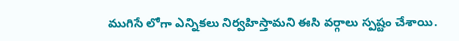ముగిసే లోగా ఎన్నికలు నిర్వహిస్తామని ఈసి వర్గాలు స్పష్టం చేశాయి.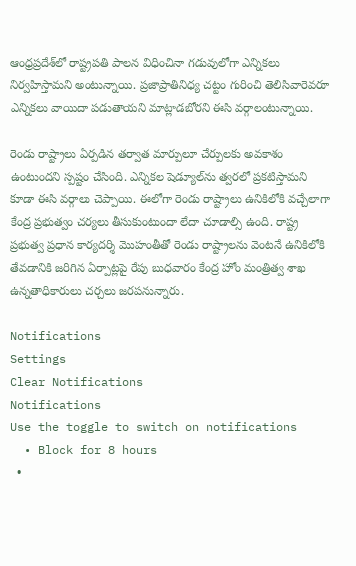ఆంధ్రప్రదేశ్‌లో రాష్ట్రపతి పాలన విధించినా గడువులోగా ఎన్నికలు నిర్వహిస్తామని అంటున్నాయి. ప్రజాప్రాతినిధ్య చట్టం గురించి తెలిసివారెవరూ ఎన్నికలు వాయిదా పడుతాయని మాట్లాడబోరని ఈసి వర్గాలంటున్నాయి.

రెండు రాష్ట్రాలు ఏర్పడిన తర్వాత మార్పులూ చేర్పులకు అవకాశం ఉంటుందని స్పష్టం చేసింది. ఎన్నికల షెడ్యూల్‌ను త్వరలో ప్రకటిస్తామని కూడా ఈసి వర్గాలు చెప్పాయి. ఈలోగా రెండు రాష్ట్రాలు ఉనికిలోకి వచ్చేలాగా కేంద్ర ప్రభుత్వం చర్యలు తీసుకుంటుందా లేదా చూడాల్సి ఉంది. రాష్ట్ర ప్రభుత్వ ప్రధాన కార్యదర్శి మొహంతీతో రెండు రాష్ట్రాలను వెంటనే ఉనికిలోకి తేవడానికి జరిగిన ఏర్పాట్లపై రేపు బుధవారం కేంద్ర హోం మంత్రిత్వ శాఖ ఉన్నతాధికారులు చర్చలు జరపనున్నారు.

Notifications
Settings
Clear Notifications
Notifications
Use the toggle to switch on notifications
  • Block for 8 hours
  •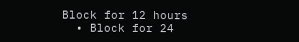Block for 12 hours
  • Block for 24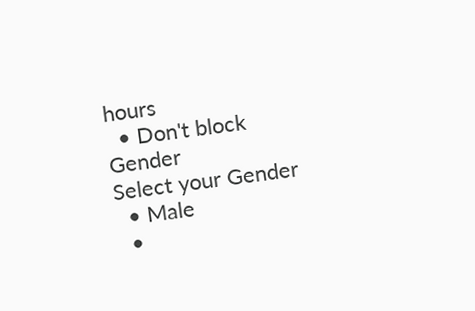hours
  • Don't block
Gender
Select your Gender
  • Male
  •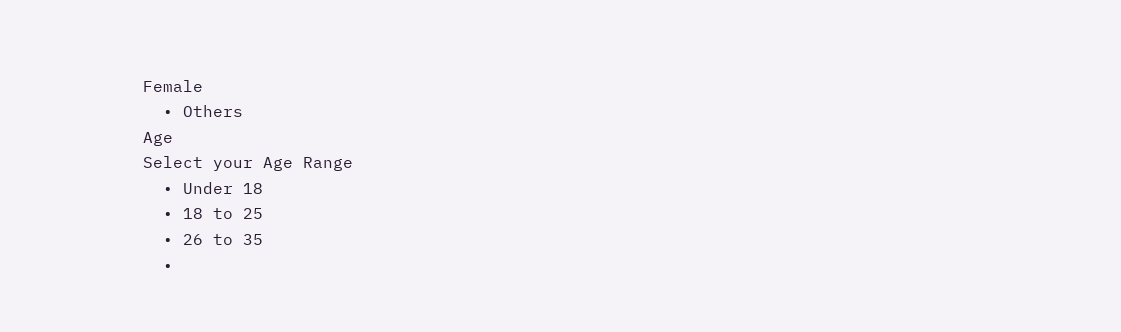Female
  • Others
Age
Select your Age Range
  • Under 18
  • 18 to 25
  • 26 to 35
  •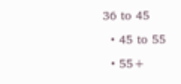36 to 45
  • 45 to 55
  • 55+